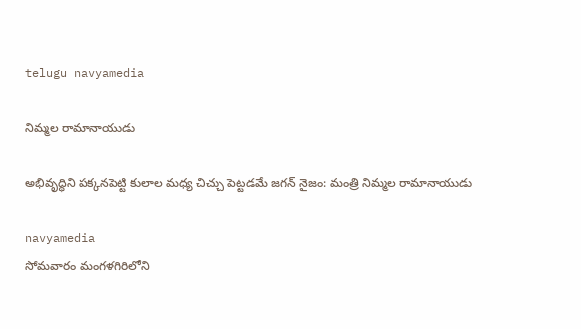telugu navyamedia

నిమ్మల రామానాయుడు

అభివృద్ధిని పక్కనపెట్టి కులాల మధ్య చిచ్చు పెట్టడమే జగన్ నైజం: మంత్రి నిమ్మల రామానాయుడు

navyamedia
సోమవారం మంగళగిరిలోని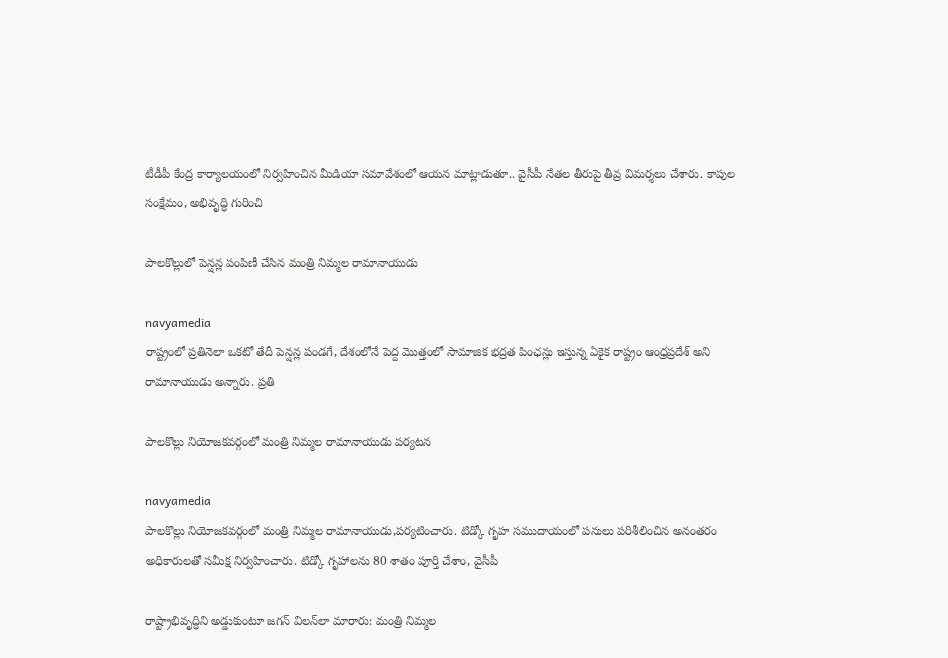టీడీపీ కేంద్ర కార్యాలయంలో నిర్వహించిన మీడియా సమావేశంలో ఆయన మాట్లాడుతూ.. వైసీపీ నేతల తీరుపై తీవ్ర విమర్శలు చేశారు. కాపుల సంక్షేమం, అభివృద్ధి గురించి

పాలకొల్లులో పెన్షన్ల పంపిణీ చేసిన మంత్రి నిమ్మల రామానాయుడు

navyamedia
రాష్ట్రంలో ప్రతినెలా ఒకటో తేదీ పెన్షన్ల పండగే, దేశంలోనే పెద్ద మొత్తంలో సామాజిక భద్రత పింఛన్లు ఇస్తున్న ఏకైక రాష్ట్రం ఆంధ్రప్రదేశ్ అని  రామానాయుడు అన్నారు. ప్రతి

పాలకొల్లు నియోజకవర్గంలో మంత్రి నిమ్మల రామానాయుడు పర్యటన

navyamedia
పాలకొల్లు నియోజకవర్గంలో మంత్రి నిమ్మల రామానాయుడు,పర్యటించారు. టిడ్కో గృహ సముదాయంలో పనులు పరిశీలించిన అనంతరం అధికారులతో సమీక్ష నిర్వహించారు. టిడ్కో గృహాలను 80 శాతం పూర్తి చేశాం, వైసీపీ

రాష్ట్రాభివృద్ధిని అడ్డుకుంటూ జగన్ విలన్‍లా మారారు: మంత్రి నిమ్మల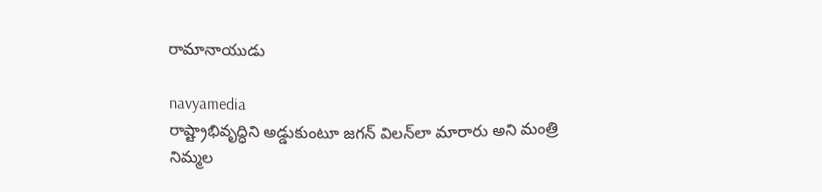రామానాయుడు

navyamedia
రాష్ట్రాభివృద్ధిని అడ్డుకుంటూ జగన్ విలన్‍లా మారారు అని మంత్రి నిమ్మల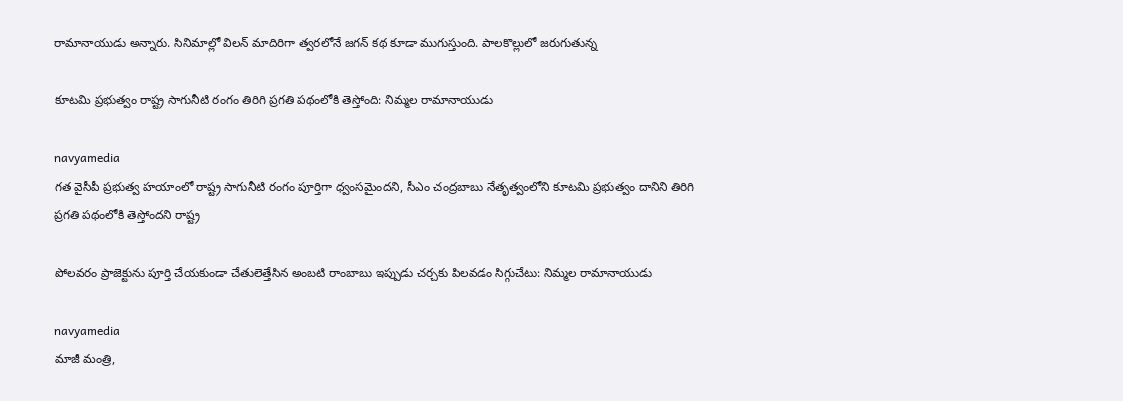రామానాయుడు అన్నారు. సినిమాల్లో విలన్ మాదిరిగా త్వరలోనే జగన్ కథ కూడా ముగుస్తుంది. పాలకొల్లులో జరుగుతున్న

కూటమి ప్రభుత్వం రాష్ట్ర సాగునీటి రంగం తిరిగి ప్రగతి పథంలోకి తెస్తోంది: నిమ్మల రామానాయుడు

navyamedia
గ‌త వైసీపీ ప్రభుత్వ హయాంలో రాష్ట్ర సాగునీటి రంగం పూర్తిగా ధ్వంసమైందని, సీఎం చంద్రబాబు నేతృత్వంలోని కూటమి ప్రభుత్వం దానిని తిరిగి ప్రగతి పథంలోకి తెస్తోందని రాష్ట్ర

పోలవరం ప్రాజెక్టును పూర్తి చేయకుండా చేతులెత్తేసిన అంబటి రాంబాబు ఇప్పుడు చర్చకు పిలవడం సిగ్గుచేటు: నిమ్మల రామానాయుడు

navyamedia
మాజీ మంత్రి,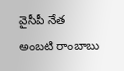వైసీపీ నేత అంబటి రాంబాబు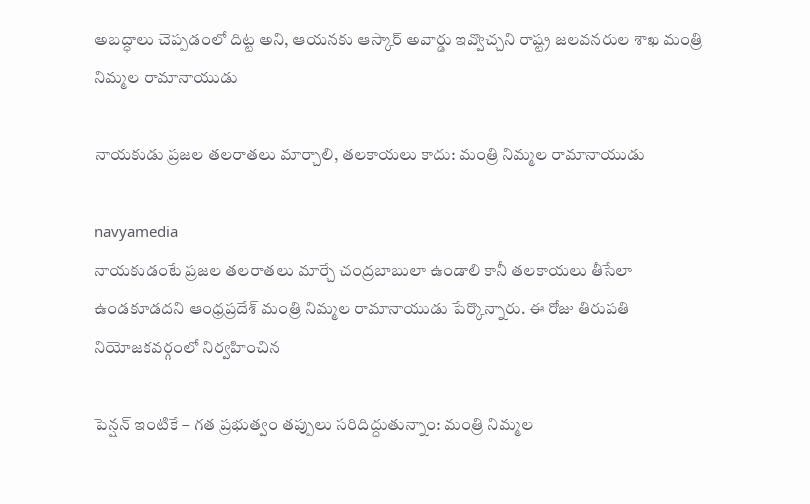అబద్ధాలు చెప్పడంలో దిట్ట అని, ఆయనకు ఆస్కార్ అవార్డు ఇవ్వొచ్చని రాష్ట్ర జలవనరుల శాఖ మంత్రి నిమ్మల రామానాయుడు

నాయకుడు ప్రజల తలరాతలు మార్చాలి, తలకాయలు కాదు: మంత్రి నిమ్మల రామానాయుడు

navyamedia
నాయకుడంటే ప్రజల తలరాతలు మార్చే చంద్రబాబులా ఉండాలి కానీ తలకాయలు తీసేలా ఉండకూడదని ఆంధ్రప్రదేశ్ మంత్రి నిమ్మల రామానాయుడు పేర్కొన్నారు. ఈ రోజు తిరుపతి నియోజకవర్గంలో నిర్వహించిన

పెన్షన్ ఇంటికే – గత ప్రభుత్వం తప్పులు సరిదిద్దుతున్నాం: మంత్రి నిమ్మల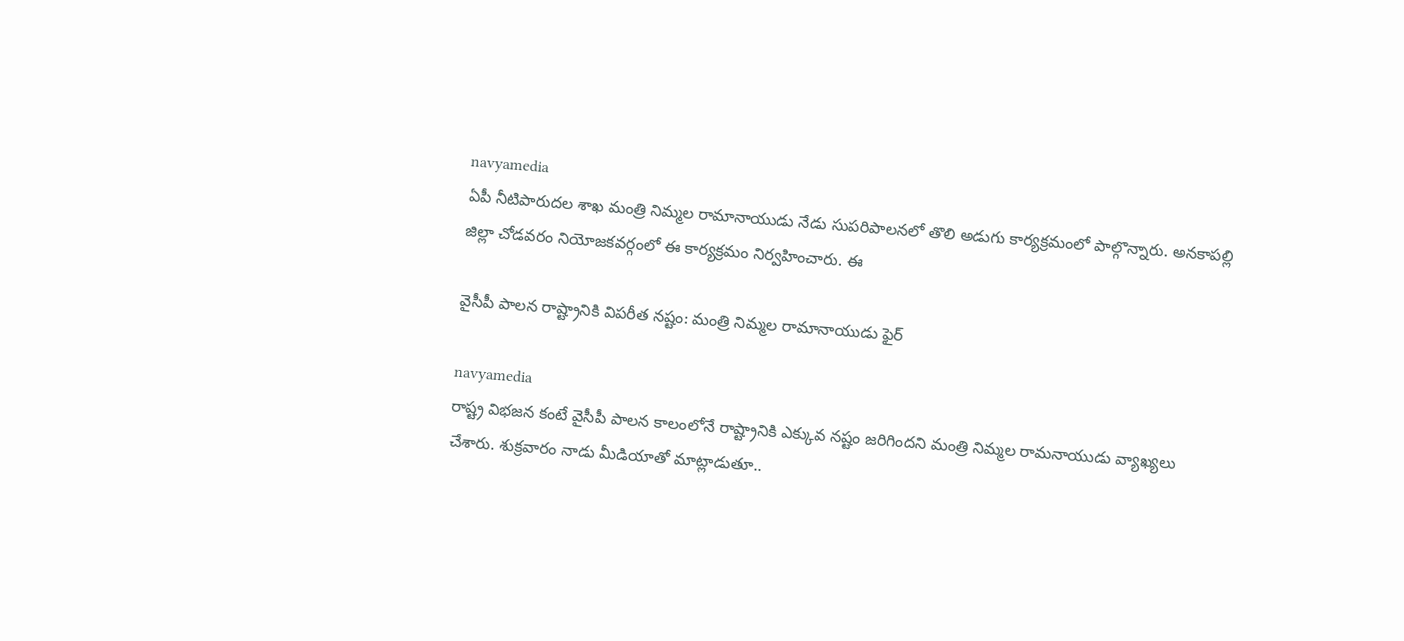navyamedia
ఏపీ నీటిపారుదల శాఖ మంత్రి నిమ్మల రామానాయుడు నేడు సుపరిపాలనలో తొలి అడుగు కార్యక్రమంలో పాల్గొన్నారు. అనకాపల్లి జిల్లా చోడవరం నియోజకవర్గంలో ఈ కార్యక్రమం నిర్వహించారు. ఈ

వైసీపీ పాలన రాష్ట్రానికి విపరీత నష్టం: మంత్రి నిమ్మల రామానాయుడు ఫైర్

navyamedia
రాష్ట్ర విభజన కంటే వైసీపీ పాలన కాలంలోనే రాష్ట్రానికి ఎక్కువ నష్టం జరిగిందని మంత్రి నిమ్మల రామనాయుడు వ్యాఖ్యలు చేశారు. శుక్రవారం నాడు మీడియాతో మాట్లాడుతూ..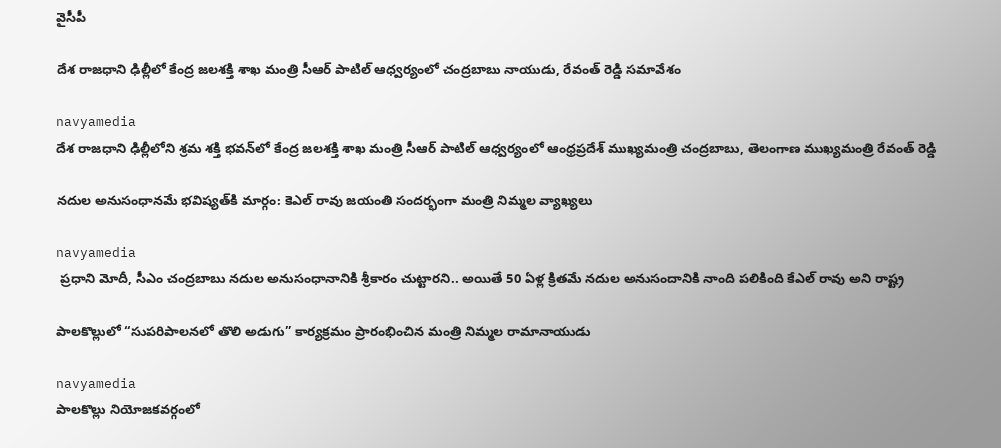వైసీపీ

దేశ రాజధాని ఢిల్లీలో కేంద్ర జలశక్తి శాఖ మంత్రి సీఆర్ పాటిల్ ఆధ్వర్యంలో చంద్రబాబు నాయుడు, రేవంత్ రెడ్డి సమావేశం

navyamedia
దేశ రాజధాని ఢిల్లీలోని శ్రమ శక్తి భవన్‌లో కేంద్ర జలశక్తి శాఖ మంత్రి సీఆర్ పాటిల్ ఆధ్వర్యంలో ఆంధ్రప్రదేశ్ ముఖ్యమంత్రి చంద్రబాబు, తెలంగాణ ముఖ్యమంత్రి రేవంత్ రెడ్డి

నదుల అనుసంధానమే భవిష్యత్‌కి మార్గం: కెఎల్ రావు జయంతి సందర్భంగా మంత్రి నిమ్మల వ్యాఖ్యలు

navyamedia
 ప్రధాని మోదీ, సీఎం చంద్రబాబు నదుల అనుసంధానానికి శ్రీకారం చుట్టారని.. అయితే 50 ఏళ్ల క్రితమే నదుల అనుసందానికి నాంది పలికింది కేఎల్ రావు అని రాష్ట్ర

పాలకొల్లులో “సుపరిపాలనలో తొలి అడుగు” కార్యక్రమం ప్రారంభించిన మంత్రి నిమ్మల రామానాయుడు

navyamedia
పాలకొల్లు నియోజకవర్గంలో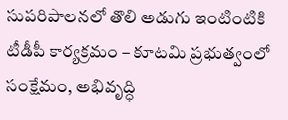సుపరిపాలనలో తొలి అడుగు ఇంటింటికి టీడీపీ కార్యక్రమం – కూటమి ప్రభుత్వంలో సంక్షేమం, అభివృద్ధి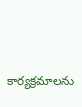కార్యక్రమాలను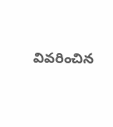వివరించిన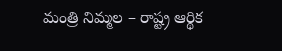మంత్రి నిమ్మల – రాష్ట్ర ఆర్థిక